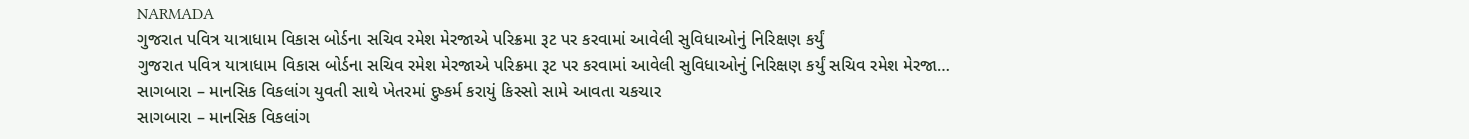NARMADA
ગુજરાત પવિત્ર યાત્રાધામ વિકાસ બોર્ડના સચિવ રમેશ મેરજાએ પરિક્રમા રૂટ પર કરવામાં આવેલી સુવિધાઓનું નિરિક્ષણ કર્યું
ગુજરાત પવિત્ર યાત્રાધામ વિકાસ બોર્ડના સચિવ રમેશ મેરજાએ પરિક્રમા રૂટ પર કરવામાં આવેલી સુવિધાઓનું નિરિક્ષણ કર્યું સચિવ રમેશ મેરજા…
સાગબારા – માનસિક વિકલાંગ યુવતી સાથે ખેતરમાં દુષ્કર્મ કરાયું કિસ્સો સામે આવતા ચકચાર
સાગબારા – માનસિક વિકલાંગ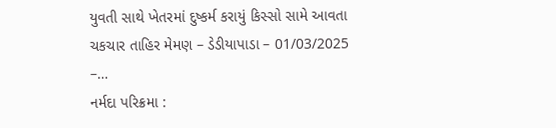યુવતી સાથે ખેતરમાં દુષ્કર્મ કરાયું કિસ્સો સામે આવતા ચકચાર તાહિર મેમણ – ડેડીયાપાડા – 01/03/2025 –…
નર્મદા પરિક્રમા :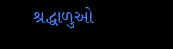શ્રદ્ધાળુઓ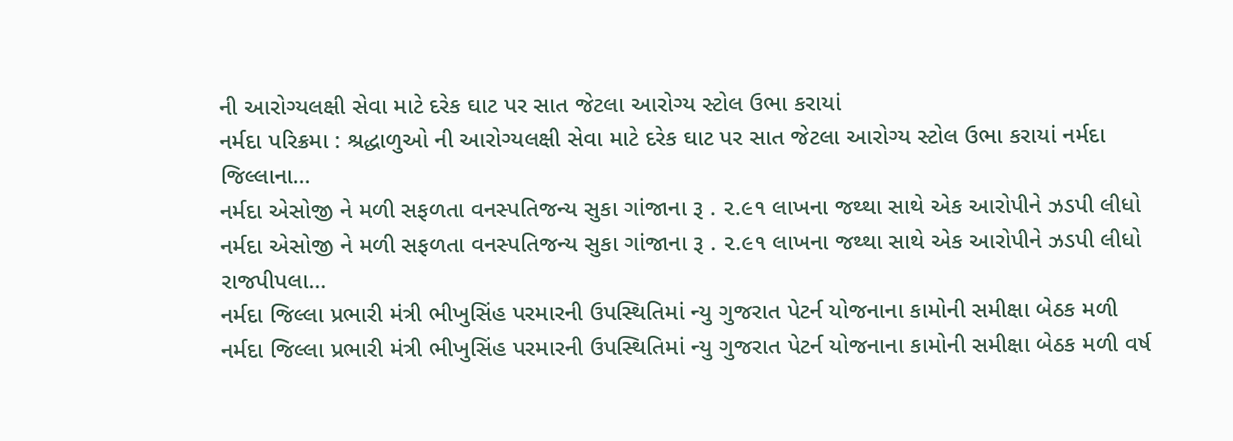ની આરોગ્યલક્ષી સેવા માટે દરેક ઘાટ પર સાત જેટલા આરોગ્ય સ્ટોલ ઉભા કરાયાં
નર્મદા પરિક્રમા : શ્રદ્ધાળુઓ ની આરોગ્યલક્ષી સેવા માટે દરેક ઘાટ પર સાત જેટલા આરોગ્ય સ્ટોલ ઉભા કરાયાં નર્મદા જિલ્લાના…
નર્મદા એસોજી ને મળી સફળતા વનસ્પતિજન્ય સુકા ગાંજાના રૂ . ૨.૯૧ લાખના જથ્થા સાથે એક આરોપીને ઝડપી લીધો
નર્મદા એસોજી ને મળી સફળતા વનસ્પતિજન્ય સુકા ગાંજાના રૂ . ૨.૯૧ લાખના જથ્થા સાથે એક આરોપીને ઝડપી લીધો રાજપીપલા…
નર્મદા જિલ્લા પ્રભારી મંત્રી ભીખુસિંહ પરમારની ઉપસ્થિતિમાં ન્યુ ગુજરાત પેટર્ન યોજનાના કામોની સમીક્ષા બેઠક મળી
નર્મદા જિલ્લા પ્રભારી મંત્રી ભીખુસિંહ પરમારની ઉપસ્થિતિમાં ન્યુ ગુજરાત પેટર્ન યોજનાના કામોની સમીક્ષા બેઠક મળી વર્ષ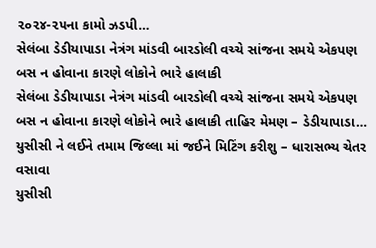૨૦૨૪-૨૫ના કામો ઝડપી…
સેલંબા ડેડીયાપાડા નેત્રંગ માંડવી બારડોલી વચ્ચે સાંજના સમયે એકપણ બસ ન હોવાના કારણે લોકોને ભારે હાલાકી
સેલંબા ડેડીયાપાડા નેત્રંગ માંડવી બારડોલી વચ્ચે સાંજના સમયે એકપણ બસ ન હોવાના કારણે લોકોને ભારે હાલાકી તાહિર મેમણ – ડેડીયાપાડા…
યુસીસી ને લઈને તમામ જિલ્લા માં જઈને મિટિંગ કરીશુ – ધારાસભ્ય ચેતર વસાવા
યુસીસી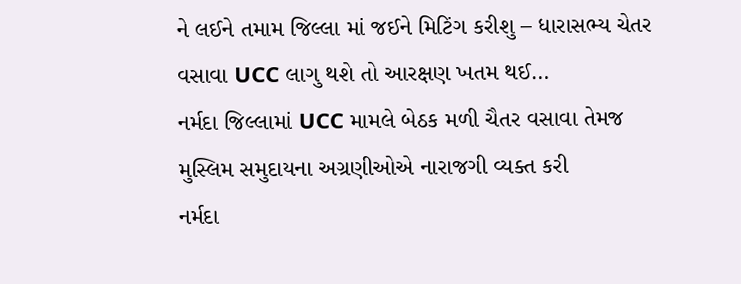ને લઈને તમામ જિલ્લા માં જઈને મિટિંગ કરીશુ – ધારાસભ્ય ચેતર વસાવા UCC લાગુ થશે તો આરક્ષણ ખતમ થઈ…
નર્મદા જિલ્લામાં UCC મામલે બેઠક મળી ચૈતર વસાવા તેમજ મુસ્લિમ સમુદાયના અગ્રણીઓએ નારાજગી વ્યક્ત કરી
નર્મદા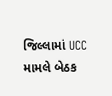જિલ્લામાં UCC મામલે બેઠક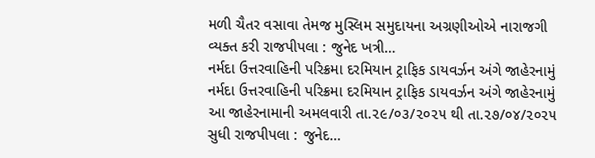મળી ચૈતર વસાવા તેમજ મુસ્લિમ સમુદાયના અગ્રણીઓએ નારાજગી વ્યક્ત કરી રાજપીપલા : જુનેદ ખત્રી…
નર્મદા ઉત્તરવાહિની પરિક્રમા દરમિયાન ટ્રાફિક ડાયવર્ઝન અંગે જાહેરનામું
નર્મદા ઉત્તરવાહિની પરિક્રમા દરમિયાન ટ્રાફિક ડાયવર્ઝન અંગે જાહેરનામું આ જાહેરનામાની અમલવારી તા.૨૯/૦૩/૨૦૨૫ થી તા.૨૭/૦૪/૨૦૨૫ સુધી રાજપીપલા : જુનેદ…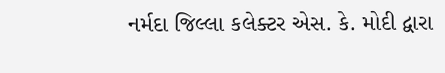નર્મદા જિલ્લા કલેક્ટર એસ. કે. મોદી દ્વારા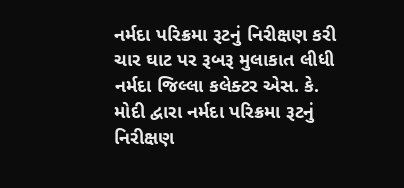નર્મદા પરિક્રમા રૂટનું નિરીક્ષણ કરી ચાર ઘાટ પર રૂબરૂ મુલાકાત લીધી
નર્મદા જિલ્લા કલેક્ટર એસ. કે. મોદી દ્વારા નર્મદા પરિક્રમા રૂટનું નિરીક્ષણ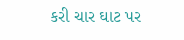કરી ચાર ઘાટ પર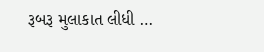રૂબરૂ મુલાકાત લીધી …